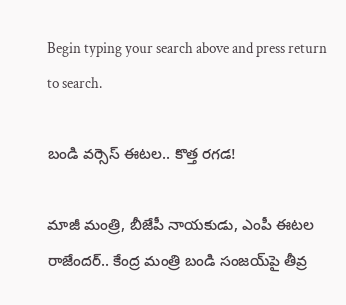Begin typing your search above and press return to search.

బండి వ‌ర్సెస్ ఈట‌ల‌.. కొత్త ర‌గ‌డ‌!

మాజీ మంత్రి, బీజేపీ నాయ‌కుడు, ఎంపీ ఈట‌ల రాజేంద‌ర్‌.. కేంద్ర మంత్రి బండి సంజ‌య్‌పై తీవ్ర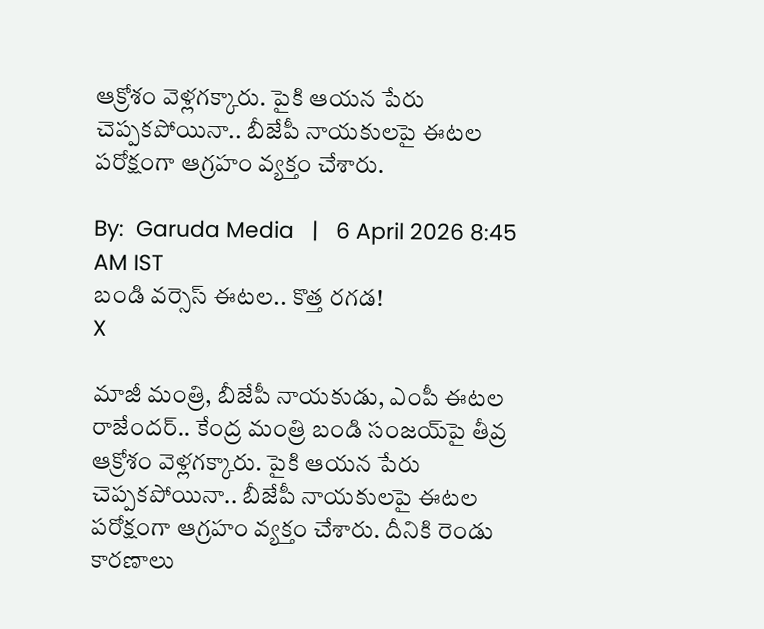ఆక్రోశం వెళ్ల‌గ‌క్కారు. పైకి ఆయ‌న పేరు చెప్ప‌క‌పోయినా.. బీజేపీ నాయ‌కుల‌పై ఈట‌ల ప‌రోక్షంగా ఆగ్ర‌హం వ్య‌క్తం చేశారు.

By:  Garuda Media   |   6 April 2026 8:45 AM IST
బండి వ‌ర్సెస్ ఈట‌ల‌.. కొత్త ర‌గ‌డ‌!
X

మాజీ మంత్రి, బీజేపీ నాయ‌కుడు, ఎంపీ ఈట‌ల రాజేంద‌ర్‌.. కేంద్ర మంత్రి బండి సంజ‌య్‌పై తీవ్ర ఆక్రోశం వెళ్ల‌గ‌క్కారు. పైకి ఆయ‌న పేరు చెప్ప‌క‌పోయినా.. బీజేపీ నాయ‌కుల‌పై ఈట‌ల ప‌రోక్షంగా ఆగ్ర‌హం వ్య‌క్తం చేశారు. దీనికి రెండు కార‌ణాలు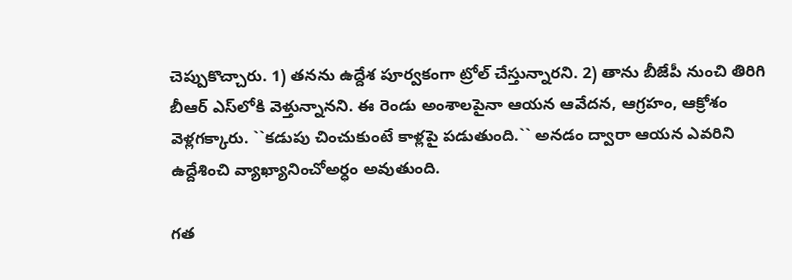చెప్పుకొచ్చారు. 1) త‌న‌ను ఉద్దేశ పూర్వ‌కంగా ట్రోల్ చేస్తున్నార‌ని. 2) తాను బీజేపీ నుంచి తిరిగి బీఆర్ ఎస్‌లోకి వెళ్తున్నాన‌ని. ఈ రెండు అంశాల‌పైనా ఆయ‌న ఆవేద‌న‌, ఆగ్ర‌హం, ఆక్రోశం వెళ్ల‌గ‌క్కారు. ``క‌డుపు చించుకుంటే కాళ్ల‌పై ప‌డుతుంది.`` అన‌డం ద్వారా ఆయ‌న ఎవ‌రిని ఉద్దేశించి వ్యాఖ్యానించోఅర్ధం అవుతుంది.

గ‌త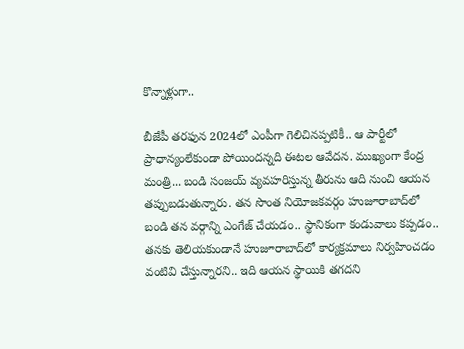కొన్నాళ్లుగా..

బీజేపీ త‌ర‌ఫున 2024లో ఎంపీగా గెలిచిన‌ప్ప‌టికీ.. ఆ పార్టీలో ప్రాధాన్యంలేకుండా పోయింద‌న్న‌ది ఈట‌ల ఆవేద‌న‌. ముఖ్యంగా కేంద్ర మంత్రి... బండి సంజ‌య్ వ్య‌వ‌హ‌రిస్తున్న తీరును ఆది నుంచి ఆయ‌న త‌ప్పుబ‌డుతున్నారు. త‌న సొంత నియోజ‌క‌వ‌ర్గం హుజూరాబాద్‌లో బండి త‌న వ‌ర్గాన్ని ఎంగేజ్ చేయ‌డం.. స్థానికంగా కండువాలు క‌ప్ప‌డం.. త‌న‌కు తెలియ‌కుండానే హుజూరాబాద్‌లో కార్య‌క్ర‌మాలు నిర్వ‌హించ‌డం వంటివి చేస్తున్నార‌ని.. ఇది ఆయ‌న స్థాయికి త‌గ‌ద‌ని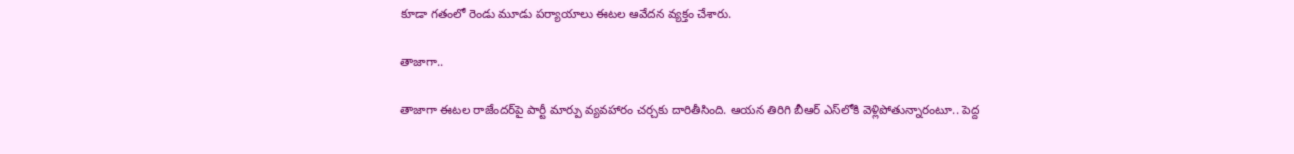కూడా గ‌తంలో రెండు మూడు ప‌ర్యాయాలు ఈట‌ల ఆవేద‌న వ్య‌క్తం చేశారు.

తాజాగా..

తాజాగా ఈట‌ల రాజేంద‌ర్‌పై పార్టీ మార్పు వ్య‌వ‌హారం చ‌ర్చ‌కు దారితీసింది. ఆయ‌న తిరిగి బీఆర్ ఎస్‌లోకి వెళ్లిపోతున్నారంటూ.. పెద్ద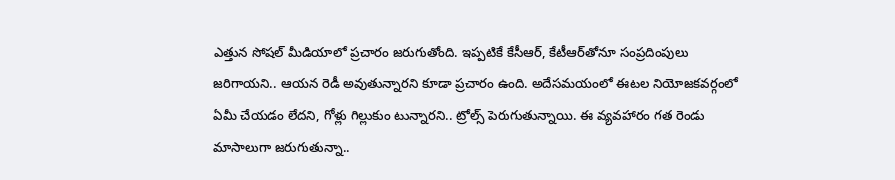ఎత్తున సోష‌ల్ మీడియాలో ప్ర‌చారం జ‌రుగుతోంది. ఇప్ప‌టికే కేసీఆర్‌, కేటీఆర్‌తోనూ సంప్ర‌దింపులు జ‌రిగాయ‌ని.. ఆయ‌న రెడీ అవుతున్నార‌ని కూడా ప్ర‌చారం ఉంది. అదేస‌మ‌యంలో ఈట‌ల నియోజ‌క‌వ‌ర్గంలో ఏమీ చేయ‌డం లేద‌ని, గోళ్లు గిల్లుకుం టున్నార‌ని.. ట్రోల్స్ పెరుగుతున్నాయి. ఈ వ్య‌వ‌హారం గ‌త రెండు మాసాలుగా జ‌రుగుతున్నా..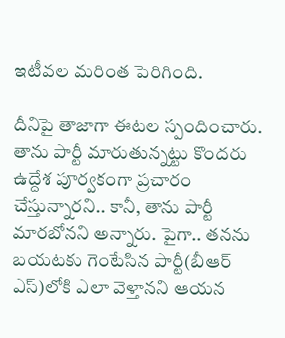ఇటీవ‌ల మ‌రింత పెరిగింది.

దీనిపై తాజాగా ఈట‌ల స్పందించారు. తాను పార్టీ మారుతున్న‌ట్టు కొంద‌రు ఉద్దేశ పూర్వ‌కంగా ప్ర‌చారం చేస్తున్నార‌ని.. కానీ, తాను పార్టీ మార‌బోన‌ని అన్నారు. పైగా.. త‌న‌ను బ‌య‌ట‌కు గెంటేసిన పార్టీ(బీఆర్ ఎస్‌)లోకి ఎలా వెళ్తాన‌ని ఆయ‌న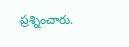ప్ర‌శ్నించారు.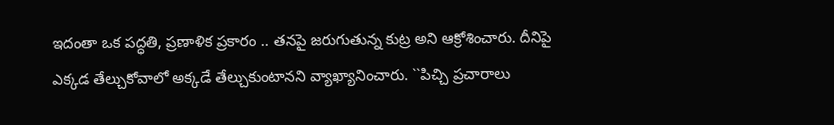ఇదంతా ఒక ప‌ద్ధ‌తి, ప్ర‌ణాళిక ప్రకారం .. త‌న‌పై జ‌రుగుతున్న కుట్ర అని ఆక్రోశించారు. దీనిపై ఎక్క‌డ తేల్చుకోవాలో అక్క‌డే తేల్చుకుంటాన‌ని వ్యాఖ్యానించారు. ``పిచ్చి ప్రచారాలు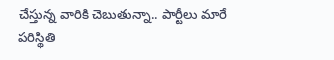చేస్తున్న వారికి చెబుతున్నా.. పార్టీలు మారే పరిస్థితి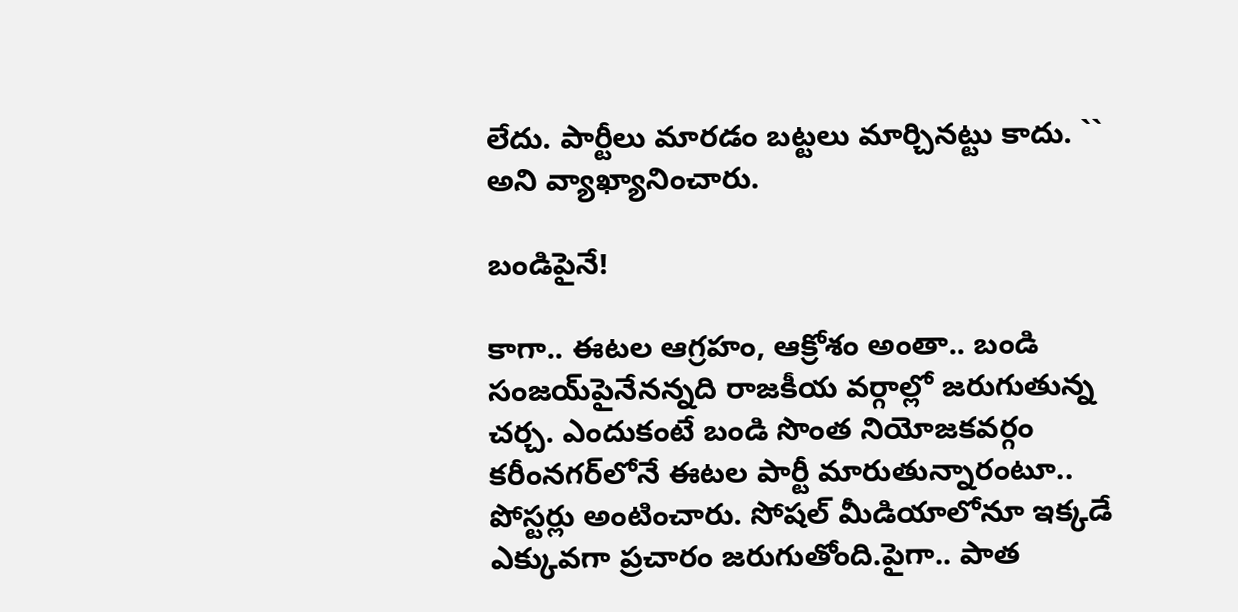లేదు. పార్టీలు మారడం బ‌ట్టలు మార్చినట్టు కాదు. `` అని వ్యాఖ్యానించారు.

బండిపైనే!

కాగా.. ఈట‌ల ఆగ్ర‌హం, ఆక్రోశం అంతా.. బండి సంజ‌య్‌పైనేన‌న్న‌ది రాజ‌కీయ వ‌ర్గాల్లో జ‌రుగుతున్న చ‌ర్చ‌. ఎందుకంటే బండి సొంత నియోజ‌క‌వ‌ర్గం క‌రీంన‌గ‌ర్‌లోనే ఈట‌ల పార్టీ మారుతున్నారంటూ.. పోస్టర్లు అంటించారు. సోష‌ల్ మీడియాలోనూ ఇక్క‌డే ఎక్కువ‌గా ప్ర‌చారం జ‌రుగుతోంది.పైగా.. పాత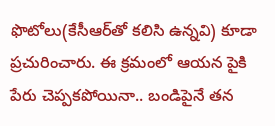ఫొటోలు(కేసీఆర్‌తో క‌లిసి ఉన్న‌వి) కూడా ప్ర‌చురించారు. ఈ క్ర‌మంలో ఆయ‌న పైకి పేరు చెప్ప‌క‌పోయినా.. బండిపైనే త‌న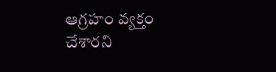ఆగ్ర‌హం వ్య‌క్తం చేశార‌ని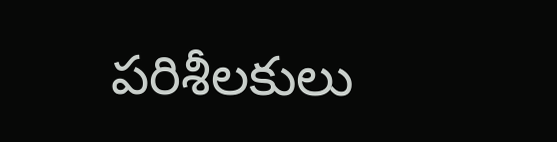ప‌రిశీల‌కులు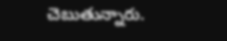చెబుతున్నారు.